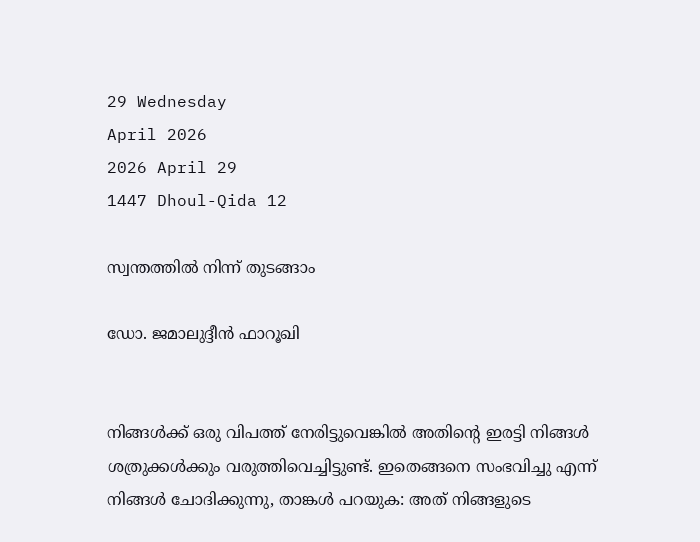29 Wednesday
April 2026
2026 April 29
1447 Dhoul-Qida 12

സ്വന്തത്തില്‍ നിന്ന് തുടങ്ങാം

ഡോ. ജമാലുദ്ദീന്‍ ഫാറൂഖി


നിങ്ങള്‍ക്ക് ഒരു വിപത്ത് നേരിട്ടുവെങ്കില്‍ അതിന്റെ ഇരട്ടി നിങ്ങള്‍ ശത്രുക്കള്‍ക്കും വരുത്തിവെച്ചിട്ടുണ്ട്. ഇതെങ്ങനെ സംഭവിച്ചു എന്ന് നിങ്ങള്‍ ചോദിക്കുന്നു, താങ്കള്‍ പറയുക: അത് നിങ്ങളുടെ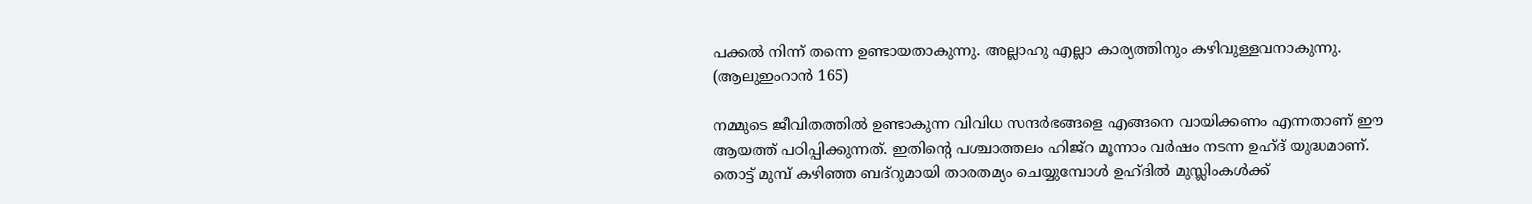പക്കല്‍ നിന്ന് തന്നെ ഉണ്ടായതാകുന്നു. അല്ലാഹു എല്ലാ കാര്യത്തിനും കഴിവുള്ളവനാകുന്നു. (ആലുഇംറാന്‍ 165)

നമ്മുടെ ജീവിതത്തില്‍ ഉണ്ടാകുന്ന വിവിധ സന്ദര്‍ഭങ്ങളെ എങ്ങനെ വായിക്കണം എന്നതാണ് ഈ ആയത്ത് പഠിപ്പിക്കുന്നത്. ഇതിന്റെ പശ്ചാത്തലം ഹിജ്‌റ മൂന്നാം വര്‍ഷം നടന്ന ഉഹ്ദ് യുദ്ധമാണ്. തൊട്ട് മുമ്പ് കഴിഞ്ഞ ബദ്‌റുമായി താരതമ്യം ചെയ്യുമ്പോള്‍ ഉഹ്ദില്‍ മുസ്ലിംകള്‍ക്ക്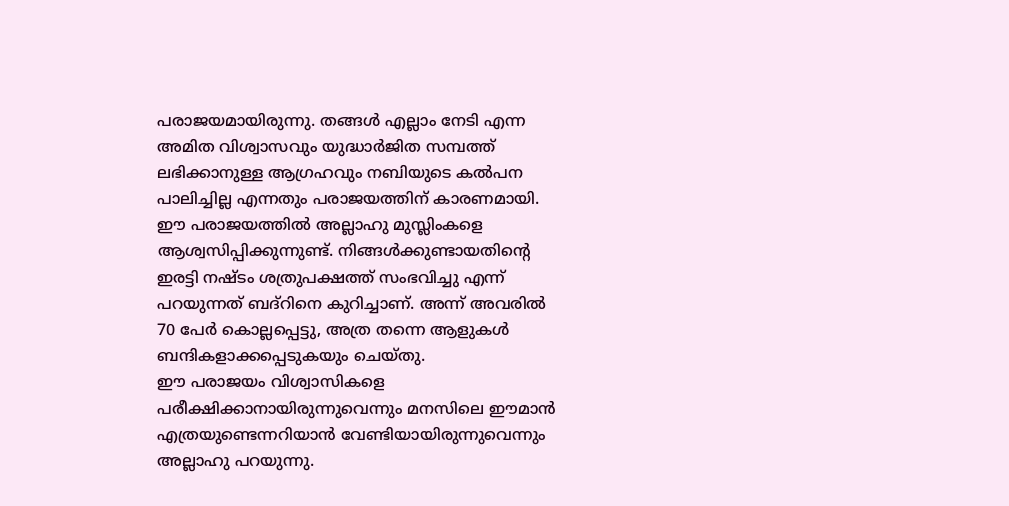പരാജയമായിരുന്നു. തങ്ങള്‍ എല്ലാം നേടി എന്ന അമിത വിശ്വാസവും യുദ്ധാര്‍ജിത സമ്പത്ത് ലഭിക്കാനുള്ള ആഗ്രഹവും നബിയുടെ കല്‍പന പാലിച്ചില്ല എന്നതും പരാജയത്തിന് കാരണമായി.
ഈ പരാജയത്തില്‍ അല്ലാഹു മുസ്ലിംകളെ ആശ്വസിപ്പിക്കുന്നുണ്ട്. നിങ്ങള്‍ക്കുണ്ടായതിന്റെ ഇരട്ടി നഷ്ടം ശത്രുപക്ഷത്ത് സംഭവിച്ചു എന്ന് പറയുന്നത് ബദ്‌റിനെ കുറിച്ചാണ്. അന്ന് അവരില്‍ 70 പേര്‍ കൊല്ലപ്പെട്ടു, അത്ര തന്നെ ആളുകള്‍ ബന്ദികളാക്കപ്പെടുകയും ചെയ്തു.
ഈ പരാജയം വിശ്വാസികളെ പരീക്ഷിക്കാനായിരുന്നുവെന്നും മനസിലെ ഈമാന്‍ എത്രയുണ്ടെന്നറിയാന്‍ വേണ്ടിയായിരുന്നുവെന്നും അല്ലാഹു പറയുന്നു.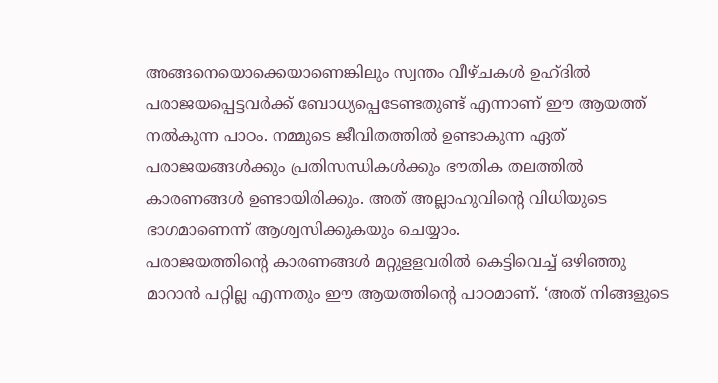അങ്ങനെയൊക്കെയാണെങ്കിലും സ്വന്തം വീഴ്ചകള്‍ ഉഹ്ദില്‍ പരാജയപ്പെട്ടവര്‍ക്ക് ബോധ്യപ്പെടേണ്ടതുണ്ട് എന്നാണ് ഈ ആയത്ത് നല്‍കുന്ന പാഠം. നമ്മുടെ ജീവിതത്തില്‍ ഉണ്ടാകുന്ന ഏത് പരാജയങ്ങള്‍ക്കും പ്രതിസന്ധികള്‍ക്കും ഭൗതിക തലത്തില്‍ കാരണങ്ങള്‍ ഉണ്ടായിരിക്കും. അത് അല്ലാഹുവിന്റെ വിധിയുടെ ഭാഗമാണെന്ന് ആശ്വസിക്കുകയും ചെയ്യാം.
പരാജയത്തിന്റെ കാരണങ്ങള്‍ മറ്റുളളവരില്‍ കെട്ടിവെച്ച് ഒഴിഞ്ഞു മാറാന്‍ പറ്റില്ല എന്നതും ഈ ആയത്തിന്റെ പാഠമാണ്. ‘അത് നിങ്ങളുടെ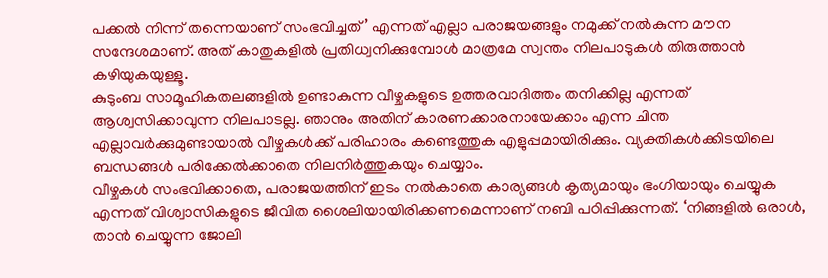പക്കല്‍ നിന്ന് തന്നെയാണ് സംഭവിച്ചത്’ എന്നത് എല്ലാ പരാജയങ്ങളും നമുക്ക് നല്‍കുന്ന മൗന സന്ദേശമാണ്. അത് കാതുകളില്‍ പ്രതിധ്വനിക്കുമ്പോള്‍ മാത്രമേ സ്വന്തം നിലപാടുകള്‍ തിരുത്താന്‍ കഴിയുകയുള്ളൂ.
കുടുംബ സാമൂഹികതലങ്ങളില്‍ ഉണ്ടാകുന്ന വീഴ്ചകളുടെ ഉത്തരവാദിത്തം തനിക്കില്ല എന്നത് ആശ്വസിക്കാവുന്ന നിലപാടല്ല. ഞാനും അതിന് കാരണക്കാരനായേക്കാം എന്ന ചിന്ത എല്ലാവര്‍ക്കുമുണ്ടായാല്‍ വീഴ്ചകള്‍ക്ക് പരിഹാരം കണ്ടെത്തുക എളുപ്പമായിരിക്കും. വ്യക്തികള്‍ക്കിടയിലെ ബന്ധങ്ങള്‍ പരിക്കേല്‍ക്കാതെ നിലനിര്‍ത്തുകയും ചെയ്യാം.
വീഴ്ചകള്‍ സംഭവിക്കാതെ, പരാജയത്തിന് ഇടം നല്‍കാതെ കാര്യങ്ങള്‍ കൃത്യമായും ഭംഗിയായും ചെയ്യുക എന്നത് വിശ്വാസികളുടെ ജീവിത ശൈലിയായിരിക്കണമെന്നാണ് നബി പഠിപ്പിക്കുന്നത്. ‘നിങ്ങളില്‍ ഒരാള്‍, താന്‍ ചെയ്യുന്ന ജോലി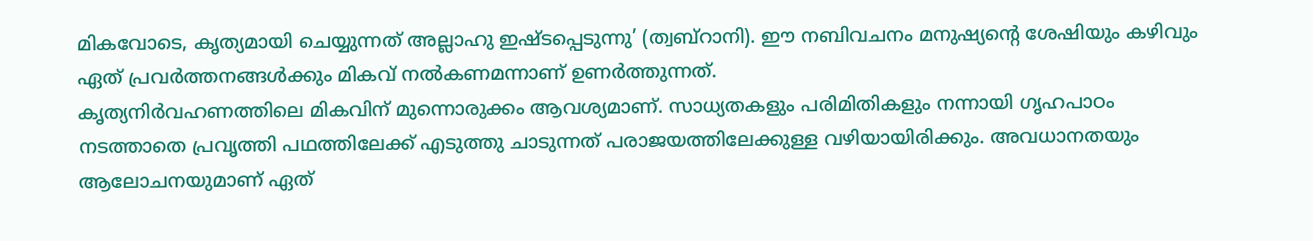മികവോടെ, കൃത്യമായി ചെയ്യുന്നത് അല്ലാഹു ഇഷ്ടപ്പെടുന്നു’ (ത്വബ്‌റാനി). ഈ നബിവചനം മനുഷ്യന്റെ ശേഷിയും കഴിവും ഏത് പ്രവര്‍ത്തനങ്ങള്‍ക്കും മികവ് നല്‍കണമന്നാണ് ഉണര്‍ത്തുന്നത്.
കൃത്യനിര്‍വഹണത്തിലെ മികവിന് മുന്നൊരുക്കം ആവശ്യമാണ്. സാധ്യതകളും പരിമിതികളും നന്നായി ഗൃഹപാഠം നടത്താതെ പ്രവൃത്തി പഥത്തിലേക്ക് എടുത്തു ചാടുന്നത് പരാജയത്തിലേക്കുള്ള വഴിയായിരിക്കും. അവധാനതയും ആലോചനയുമാണ് ഏത്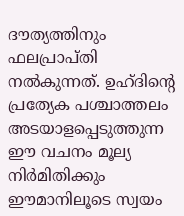ദൗത്യത്തിനും ഫലപ്രാപ്തി നല്‍കുന്നത്. ഉഹ്ദിന്റെ പ്രത്യേക പശ്ചാത്തലം അടയാളപ്പെടുത്തുന്ന ഈ വചനം മൂല്യ നിര്‍മിതിക്കും ഈമാനിലൂടെ സ്വയം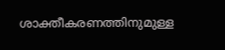ശാക്തീകരണത്തിനുമുള്ള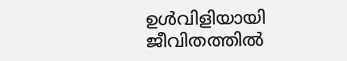ഉള്‍വിളിയായി ജീവിതത്തില്‍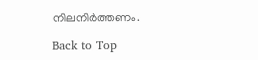നിലനിര്‍ത്തണം.

Back to Top